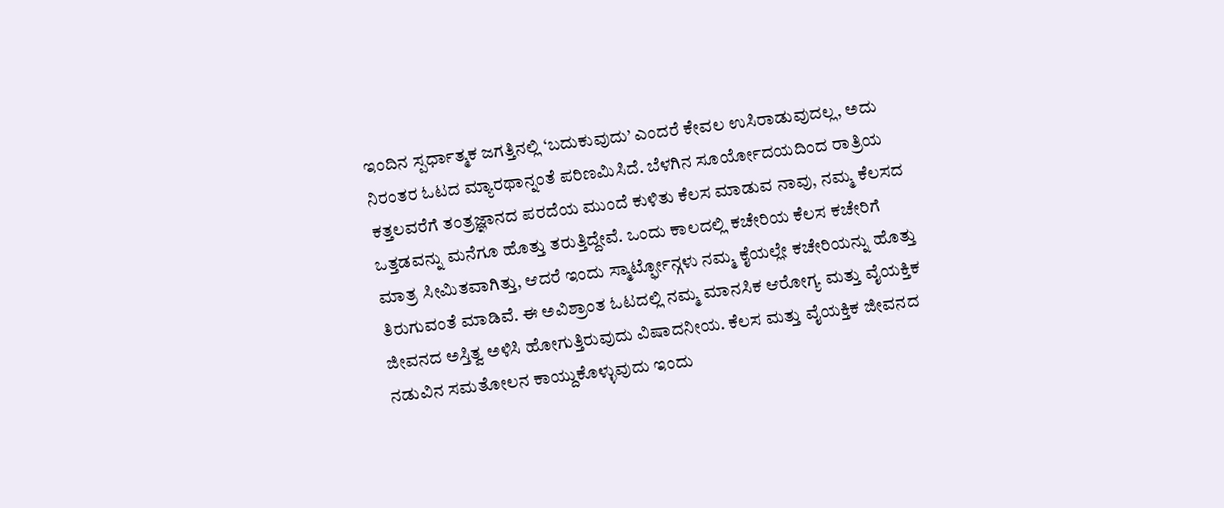ಇಂದಿನ ಸ್ಪರ್ಧಾತ್ಮಕ ಜಗತ್ತಿನಲ್ಲಿ ‘ಬದುಕುವುದು’ ಎಂದರೆ ಕೇವಲ ಉಸಿರಾಡುವುದಲ್ಲ, ಅದು ನಿರಂತರ ಓಟದ ಮ್ಯಾರಥಾನ್ನಂತೆ ಪರಿಣಮಿಸಿದೆ. ಬೆಳಗಿನ ಸೂರ್ಯೋದಯದಿಂದ ರಾತ್ರಿಯ ಕತ್ತಲವರೆಗೆ ತಂತ್ರಜ್ಞಾನದ ಪರದೆಯ ಮುಂದೆ ಕುಳಿತು ಕೆಲಸ ಮಾಡುವ ನಾವು, ನಮ್ಮ ಕೆಲಸದ ಒತ್ತಡವನ್ನು ಮನೆಗೂ ಹೊತ್ತು ತರುತ್ತಿದ್ದೇವೆ. ಒಂದು ಕಾಲದಲ್ಲಿ ಕಚೇರಿಯ ಕೆಲಸ ಕಚೇರಿಗೆ ಮಾತ್ರ ಸೀಮಿತವಾಗಿತ್ತು, ಆದರೆ ಇಂದು ಸ್ಮಾರ್ಟ್ಫೋನ್ಗಳು ನಮ್ಮ ಕೈಯಲ್ಲೇ ಕಚೇರಿಯನ್ನು ಹೊತ್ತು ತಿರುಗುವಂತೆ ಮಾಡಿವೆ. ಈ ಅವಿಶ್ರಾಂತ ಓಟದಲ್ಲಿ ನಮ್ಮ ಮಾನಸಿಕ ಆರೋಗ್ಯ ಮತ್ತು ವೈಯಕ್ತಿಕ ಜೀವನದ ಅಸ್ತಿತ್ವ ಅಳಿಸಿ ಹೋಗುತ್ತಿರುವುದು ವಿಷಾದನೀಯ. ಕೆಲಸ ಮತ್ತು ವೈಯಕ್ತಿಕ ಜೀವನದ ನಡುವಿನ ಸಮತೋಲನ ಕಾಯ್ದುಕೊಳ್ಳುವುದು ಇಂದು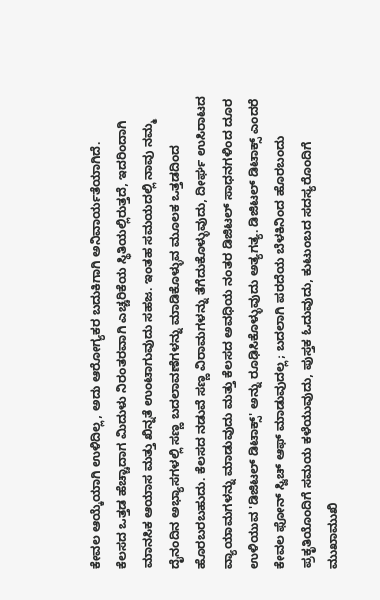ಕೇವಲ ಆಯ್ಕೆಯಾಗಿ ಉಳಿದಿಲ್ಲ, ಅದು ಆರೋಗ್ಯಕರ ಬದುಕಿಗಾಗಿ ಅನಿವಾರ್ಯತೆಯಾಗಿದೆ.
ಕೆಲಸದ ಒತ್ತಡ ಹೆಚ್ಚಾದಾಗ ಮಿದುಳು ನಿರಂತರವಾಗಿ ಎಚ್ಚರಿಕೆಯ ಸ್ಥಿತಿಯಲ್ಲಿರುತ್ತದೆ, ಇದರಿಂದಾಗಿ ಮಾನಸಿಕ ಆಯಾಸ ಮತ್ತು ಖಿನ್ನತೆ ಉಂಟಾಗುವುದು ಸಹಜ. ಇಂತಹ ಸಮಯದಲ್ಲಿ ನಾವು ನಮ್ಮ ದೈನಂದಿನ ಅಭ್ಯಾಸಗಳಲ್ಲಿ ಸಣ್ಣ ಬದಲಾವಣೆಗಳನ್ನು ಮಾಡಿಕೊಳ್ಳುವ ಮೂಲಕ ಒತ್ತಡದಿಂದ ಹೊರಬರಬಹುದು. ಕೆಲಸದ ನಡುವೆ ಸಣ್ಣ ವಿರಾಮಗಳನ್ನು ತೆಗೆದುಕೊಳ್ಳುವುದು, ದೀರ್ಘ ಉಸಿರಾಟದ ವ್ಯಾಯಾಮಗಳನ್ನು ಮಾಡುವುದು ಮತ್ತು ಕೆಲಸದ ಅವಧಿಯ ನಂತರ ಡಿಜಿಟಲ್ ಸಾಧನಗಳಿಂದ ದೂರ ಉಳಿಯುವ 'ಡಿಜಿಟಲ್ ಡಿಟಾಕ್ಸ್' ಅನ್ನು ರೂಢಿಸಿಕೊಳ್ಳುವುದು ಅತ್ಯಗತ್ಯ. ಡಿಜಿಟಲ್ ಡಿಟಾಕ್ಸ್ ಎಂದರೆ ಕೇವಲ ಫೋನ್ ಸ್ವಿಚ್ ಆಫ್ ಮಾಡುವುದಲ್ಲ; ಬದಲಾಗಿ ಪರದೆಯ ಬೆಳಕಿನಿಂದ ಹೊರಬಂದು ಪ್ರಕೃತಿಯೊಂದಿಗೆ ಸಮಯ ಕಳೆಯುವುದು, ಪುಸ್ತಕ ಓದುವುದು, ಕುಟುಂಬದ ಸದಸ್ಯರೊಂದಿಗೆ ಮುಖಾಮುಖಿ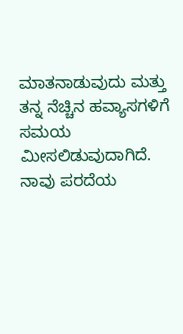ಮಾತನಾಡುವುದು ಮತ್ತು ತನ್ನ ನೆಚ್ಚಿನ ಹವ್ಯಾಸಗಳಿಗೆ ಸಮಯ ಮೀಸಲಿಡುವುದಾಗಿದೆ. ನಾವು ಪರದೆಯ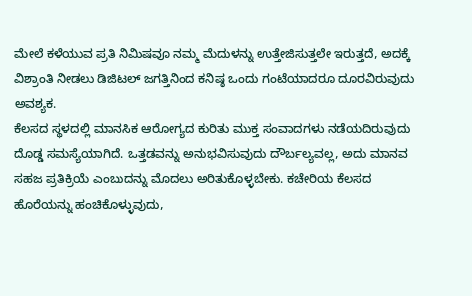ಮೇಲೆ ಕಳೆಯುವ ಪ್ರತಿ ನಿಮಿಷವೂ ನಮ್ಮ ಮೆದುಳನ್ನು ಉತ್ತೇಜಿಸುತ್ತಲೇ ಇರುತ್ತದೆ, ಅದಕ್ಕೆ ವಿಶ್ರಾಂತಿ ನೀಡಲು ಡಿಜಿಟಲ್ ಜಗತ್ತಿನಿಂದ ಕನಿಷ್ಠ ಒಂದು ಗಂಟೆಯಾದರೂ ದೂರವಿರುವುದು ಅವಶ್ಯಕ.
ಕೆಲಸದ ಸ್ಥಳದಲ್ಲಿ ಮಾನಸಿಕ ಆರೋಗ್ಯದ ಕುರಿತು ಮುಕ್ತ ಸಂವಾದಗಳು ನಡೆಯದಿರುವುದು ದೊಡ್ಡ ಸಮಸ್ಯೆಯಾಗಿದೆ. ಒತ್ತಡವನ್ನು ಅನುಭವಿಸುವುದು ದೌರ್ಬಲ್ಯವಲ್ಲ, ಅದು ಮಾನವ ಸಹಜ ಪ್ರತಿಕ್ರಿಯೆ ಎಂಬುದನ್ನು ಮೊದಲು ಅರಿತುಕೊಳ್ಳಬೇಕು. ಕಚೇರಿಯ ಕೆಲಸದ ಹೊರೆಯನ್ನು ಹಂಚಿಕೊಳ್ಳುವುದು,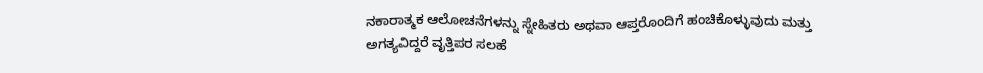ನಕಾರಾತ್ಮಕ ಆಲೋಚನೆಗಳನ್ನು ಸ್ನೇಹಿತರು ಅಥವಾ ಆಪ್ತರೊಂದಿಗೆ ಹಂಚಿಕೊಳ್ಳುವುದು ಮತ್ತು ಅಗತ್ಯವಿದ್ದರೆ ವೃತ್ತಿಪರ ಸಲಹೆ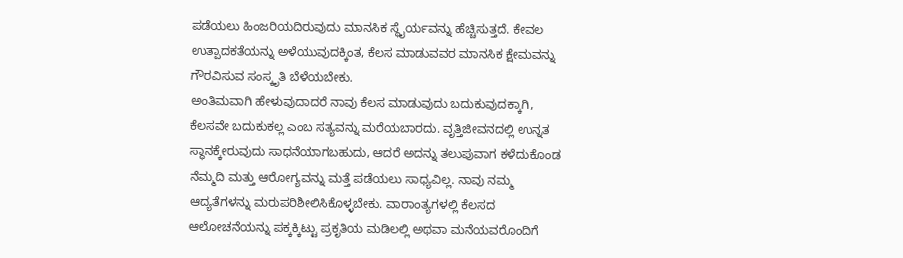ಪಡೆಯಲು ಹಿಂಜರಿಯದಿರುವುದು ಮಾನಸಿಕ ಸ್ಥೈರ್ಯವನ್ನು ಹೆಚ್ಚಿಸುತ್ತದೆ. ಕೇವಲ ಉತ್ಪಾದಕತೆಯನ್ನು ಅಳೆಯುವುದಕ್ಕಿಂತ, ಕೆಲಸ ಮಾಡುವವರ ಮಾನಸಿಕ ಕ್ಷೇಮವನ್ನು ಗೌರವಿಸುವ ಸಂಸ್ಕೃತಿ ಬೆಳೆಯಬೇಕು.
ಅಂತಿಮವಾಗಿ ಹೇಳುವುದಾದರೆ ನಾವು ಕೆಲಸ ಮಾಡುವುದು ಬದುಕುವುದಕ್ಕಾಗಿ, ಕೆಲಸವೇ ಬದುಕುಕಲ್ಲ ಎಂಬ ಸತ್ಯವನ್ನು ಮರೆಯಬಾರದು. ವೃತ್ತಿಜೀವನದಲ್ಲಿ ಉನ್ನತ ಸ್ಥಾನಕ್ಕೇರುವುದು ಸಾಧನೆಯಾಗಬಹುದು, ಆದರೆ ಅದನ್ನು ತಲುಪುವಾಗ ಕಳೆದುಕೊಂಡ ನೆಮ್ಮದಿ ಮತ್ತು ಆರೋಗ್ಯವನ್ನು ಮತ್ತೆ ಪಡೆಯಲು ಸಾಧ್ಯವಿಲ್ಲ. ನಾವು ನಮ್ಮ ಆದ್ಯತೆಗಳನ್ನು ಮರುಪರಿಶೀಲಿಸಿಕೊಳ್ಳಬೇಕು. ವಾರಾಂತ್ಯಗಳಲ್ಲಿ ಕೆಲಸದ ಆಲೋಚನೆಯನ್ನು ಪಕ್ಕಕ್ಕಿಟ್ಟು ಪ್ರಕೃತಿಯ ಮಡಿಲಲ್ಲಿ ಅಥವಾ ಮನೆಯವರೊಂದಿಗೆ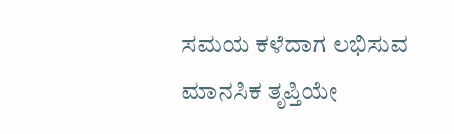ಸಮಯ ಕಳೆದಾಗ ಲಭಿಸುವ ಮಾನಸಿಕ ತೃಪ್ತಿಯೇ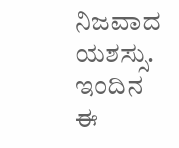ನಿಜವಾದ ಯಶಸ್ಸು. ಇಂದಿನ ಈ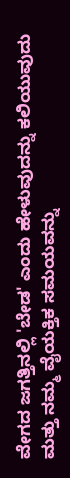ವೇಗದ ಜಗತ್ತಿನಲ್ಲಿ 'ಬೇಡ' ಎಂದು ಹೇಳುವುದನ್ನು ಕಲಿಯುವುದು ಮತ್ತು ನಮ್ಮ ವೈಯಕ್ತಿಕ ಸಮಯವನ್ನು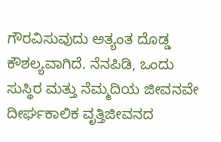ಗೌರವಿಸುವುದು ಅತ್ಯಂತ ದೊಡ್ಡ ಕೌಶಲ್ಯವಾಗಿದೆ. ನೆನಪಿಡಿ, ಒಂದು ಸುಸ್ಥಿರ ಮತ್ತು ನೆಮ್ಮದಿಯ ಜೀವನವೇ ದೀರ್ಘಕಾಲಿಕ ವೃತ್ತಿಜೀವನದ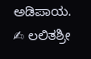ಅಡಿಪಾಯ.
✍ ಲಲಿತಶ್ರೀ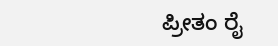ಪ್ರೀತಂ ರೈ